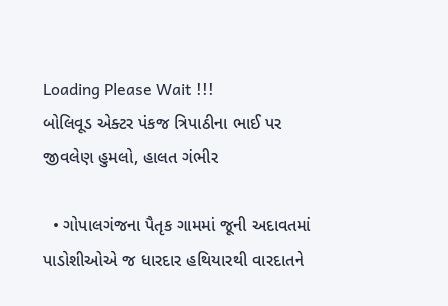Loading Please Wait !!!
બોલિવૂડ એક્ટર પંકજ ત્રિપાઠીના ભાઈ પર જીવલેણ હુમલો, હાલત ગંભીર

  • ગોપાલગંજના પૈતૃક ગામમાં જૂની અદાવતમાં પાડોશીઓએ જ ધારદાર હથિયારથી વારદાતને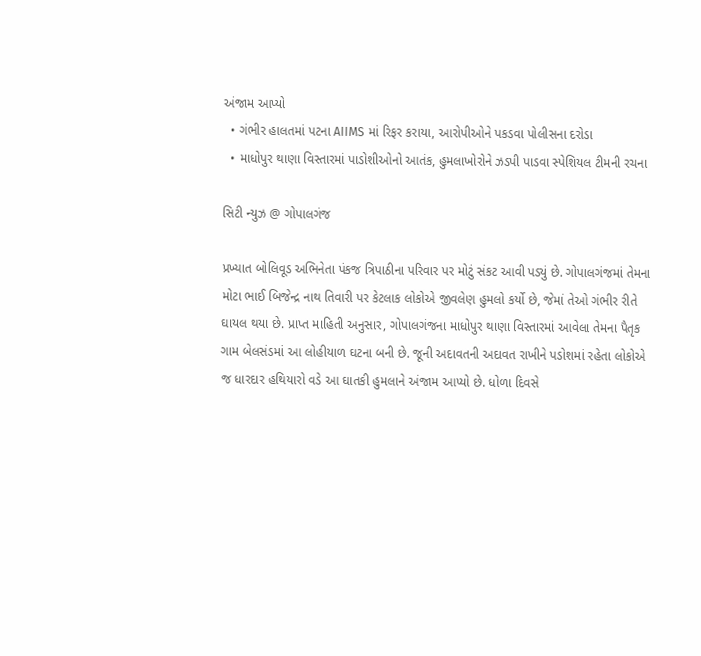અંજામ આપ્યો
  • ગંભીર હાલતમાં પટના AIIMS માં રિફર કરાયા, આરોપીઓને પકડવા પોલીસના દરોડા
  • માધોપુર થાણા વિસ્તારમાં પાડોશીઓનો આતંક, હુમલાખોરોને ઝડપી પાડવા સ્પેશિયલ ટીમની રચના

સિટી ન્યુઝ @ ગોપાલગંજ

પ્રખ્યાત બોલિવૂડ અભિનેતા પંકજ ત્રિપાઠીના પરિવાર પર મોટું સંકટ આવી પડ્યું છે. ગોપાલગંજમાં તેમના મોટા ભાઈ બિજેન્દ્ર નાથ તિવારી પર કેટલાક લોકોએ જીવલેણ હુમલો કર્યો છે, જેમાં તેઓ ગંભીર રીતે ઘાયલ થયા છે. પ્રાપ્ત માહિતી અનુસાર, ગોપાલગંજના માધોપુર થાણા વિસ્તારમાં આવેલા તેમના પૈતૃક ગામ બેલસંડમાં આ લોહીયાળ ઘટના બની છે. જૂની અદાવતની અદાવત રાખીને પડોશમાં રહેતા લોકોએ જ ધારદાર હથિયારો વડે આ ઘાતકી હુમલાને અંજામ આપ્યો છે. ધોળા દિવસે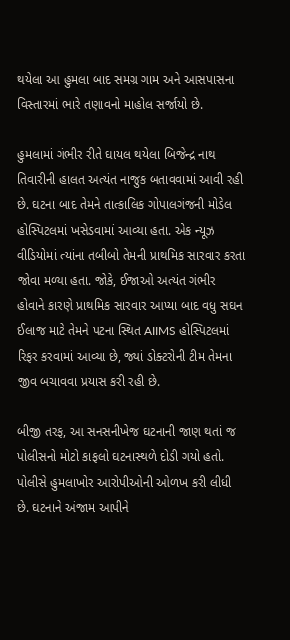થયેલા આ હુમલા બાદ સમગ્ર ગામ અને આસપાસના વિસ્તારમાં ભારે તણાવનો માહોલ સર્જાયો છે.

હુમલામાં ગંભીર રીતે ઘાયલ થયેલા બિજેન્દ્ર નાથ તિવારીની હાલત અત્યંત નાજુક બતાવવામાં આવી રહી છે. ઘટના બાદ તેમને તાત્કાલિક ગોપાલગંજની મોડેલ હોસ્પિટલમાં ખસેડવામાં આવ્યા હતા. એક ન્યૂઝ વીડિયોમાં ત્યાંના તબીબો તેમની પ્રાથમિક સારવાર કરતા જોવા મળ્યા હતા. જોકે, ઈજાઓ અત્યંત ગંભીર હોવાને કારણે પ્રાથમિક સારવાર આપ્યા બાદ વધુ સઘન ઈલાજ માટે તેમને પટના સ્થિત AIIMS હોસ્પિટલમાં રિફર કરવામાં આવ્યા છે, જ્યાં ડોક્ટરોની ટીમ તેમના જીવ બચાવવા પ્રયાસ કરી રહી છે.

બીજી તરફ, આ સનસનીખેજ ઘટનાની જાણ થતાં જ પોલીસનો મોટો કાફલો ઘટનાસ્થળે દોડી ગયો હતો. પોલીસે હુમલાખોર આરોપીઓની ઓળખ કરી લીધી છે. ઘટનાને અંજામ આપીને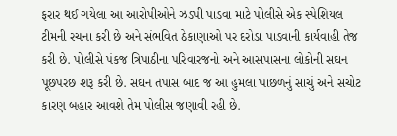ફરાર થઈ ગયેલા આ આરોપીઓને ઝડપી પાડવા માટે પોલીસે એક સ્પેશિયલ ટીમની રચના કરી છે અને સંભવિત ઠેકાણાઓ પર દરોડા પાડવાની કાર્યવાહી તેજ કરી છે. પોલીસે પંકજ ત્રિપાઠીના પરિવારજનો અને આસપાસના લોકોની સઘન પૂછપરછ શરૂ કરી છે. સઘન તપાસ બાદ જ આ હુમલા પાછળનું સાચું અને સચોટ કારણ બહાર આવશે તેમ પોલીસ જણાવી રહી છે.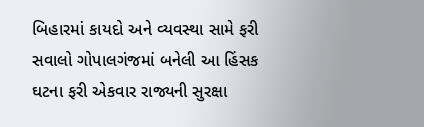બિહારમાં કાયદો અને વ્યવસ્થા સામે ફરી સવાલો ગોપાલગંજમાં બનેલી આ હિંસક ઘટના ફરી એકવાર રાજ્યની સુરક્ષા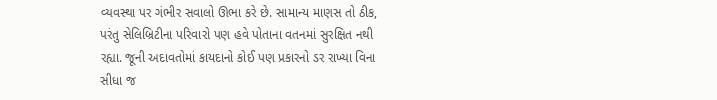વ્યવસ્થા પર ગંભીર સવાલો ઊભા કરે છે. સામાન્ય માણસ તો ઠીક, પરંતુ સેલિબ્રિટીના પરિવારો પણ હવે પોતાના વતનમાં સુરક્ષિત નથી રહ્યા. જૂની અદાવતોમાં કાયદાનો કોઈ પણ પ્રકારનો ડર રાખ્યા વિના સીધા જ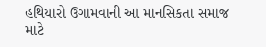હથિયારો ઉગામવાની આ માનસિકતા સમાજ માટે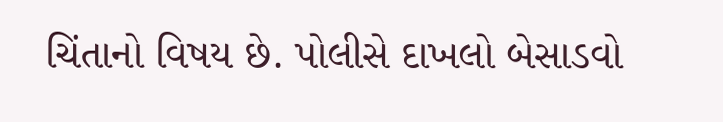ચિંતાનો વિષય છે. પોલીસે દાખલો બેસાડવો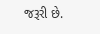જરૂરી છે.